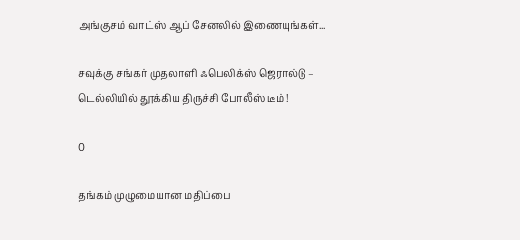அங்குசம் வாட்ஸ் ஆப் சேனலில் இணையுங்கள்...

சவுக்கு சங்கர் முதலாளி ஃபெலிக்ஸ் ஜெரால்டு – டெல்லியில் தூக்கிய திருச்சி போலீஸ் டீம் !

0

தங்கம் முழுமையான மதிப்பை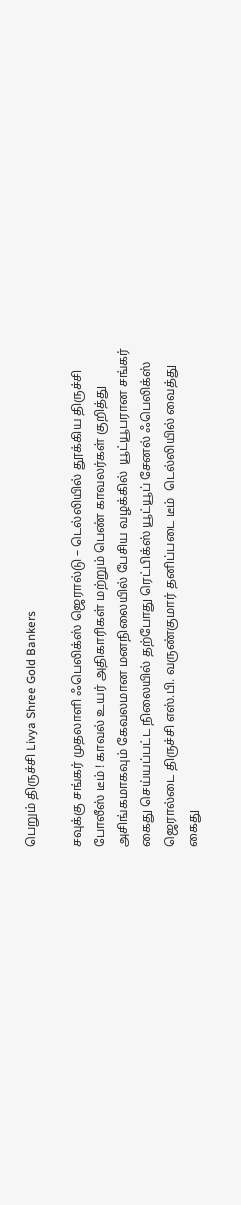பெறும் திருச்சி Livya Shree Gold Bankers

சவுக்கு சங்கர் முதலாளி ஃபெலிக்ஸ் ஜெரால்டு – டெல்லியில் தூக்கிய திருச்சி போலீஸ் டீம் ! காவல் உயர் அதிகாரிகள் மற்றும் பெண் காவலர்கள் குறித்து அசிங்கமாகவும் கேவலமான மனநிலையில் பேசிய வழக்கில்  யூட்யூபரான சங்கர் கைது செய்யப்பட்ட நிலையில் தற்போது ரெட்பிக்ஸ் யூட்யூப் சேனல் ஃபெலிக்ஸ் ஜெரால்டை திருச்சி எஸ்.பி. வருண்குமார் தனிப்படை டீம்  டெல்லியில் வைத்து கைது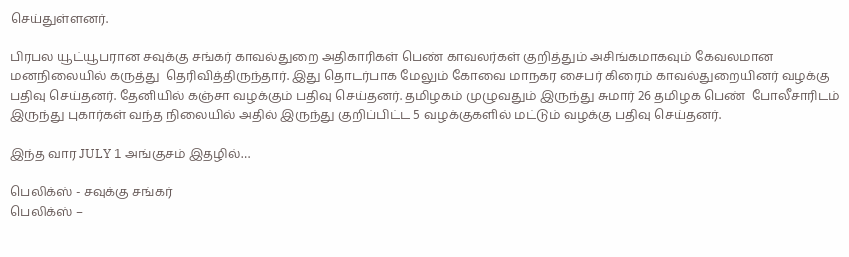செய்துள்ளனர்.

பிரபல யூட்யூபரான சவுக்கு சங்கர் காவல்துறை அதிகாரிகள் பெண் காவலர்கள் குறித்தும் அசிங்கமாகவும் கேவலமான மனநிலையில் கருத்து  தெரிவித்திருந்தார். இது தொடர்பாக மேலும் கோவை மாநகர சைபர் கிரைம் காவல்துறையினர் வழக்கு பதிவு செய்தனர். தேனியில் கஞ்சா வழக்கும் பதிவு செய்தனர். தமிழகம் முழுவதும் இருந்து சுமார் 26 தமிழக பெண்  போலீசாரிடம் இருந்து புகார்கள் வந்த நிலையில் அதில் இருந்து குறிப்பிட்ட 5 வழக்குகளில் மட்டும் வழக்கு பதிவு செய்தனர்.

இந்த வார JULY 1 அங்குசம் இதழில்…

பெலிக்ஸ் - சவுக்கு சங்கர்
பெலிக்ஸ் –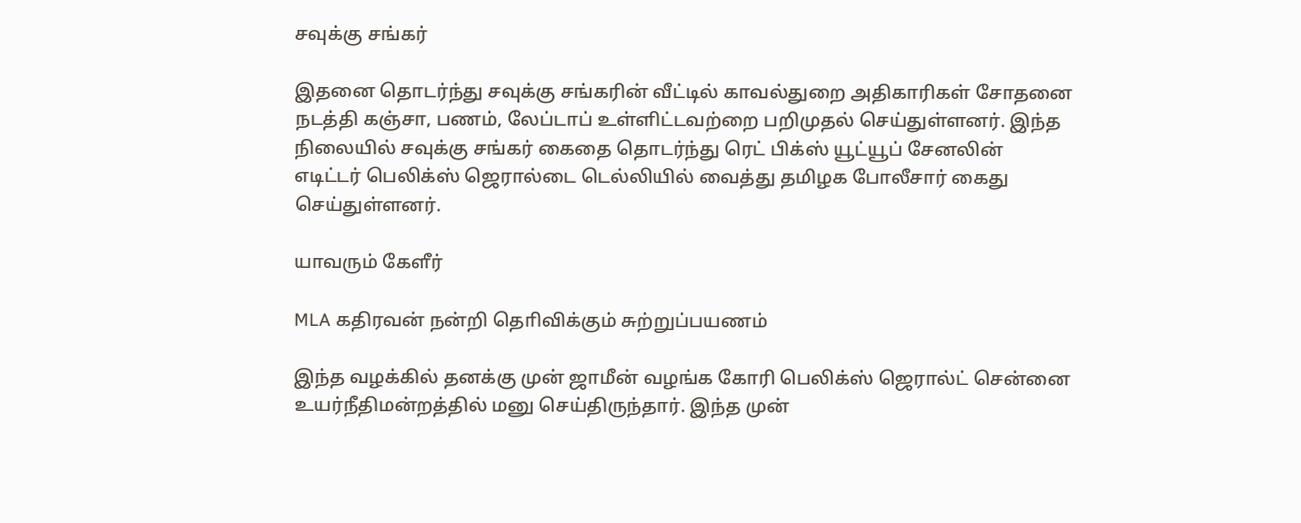சவுக்கு சங்கர்

இதனை தொடர்ந்து சவுக்கு சங்கரின் வீட்டில் காவல்துறை அதிகாரிகள் சோதனை நடத்தி கஞ்சா, பணம், லேப்டாப் உள்ளிட்டவற்றை பறிமுதல் செய்துள்ளனர். இந்த நிலையில் சவுக்கு சங்கர் கைதை தொடர்ந்து ரெட் பிக்ஸ் யூட்யூப் சேனலின் எடிட்டர் பெலிக்ஸ் ஜெரால்டை டெல்லியில் வைத்து தமிழக போலீசார் கைது செய்துள்ளனர்.

யாவரும் கேளீர்

MLA கதிரவன் நன்றி தொிவிக்கும் சுற்றுப்பயணம்

இந்த வழக்கில் தனக்கு முன் ஜாமீன் வழங்க கோரி பெலிக்ஸ் ஜெரால்ட் சென்னை உயர்நீதிமன்றத்தில் மனு செய்திருந்தார். இந்த முன்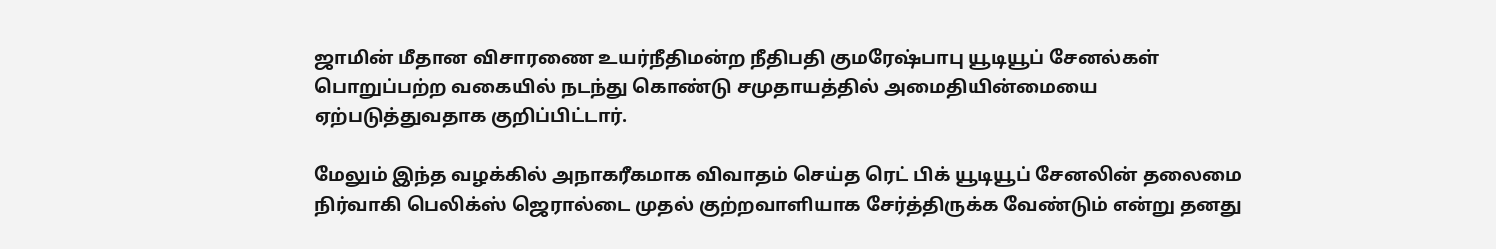ஜாமின் மீதான விசாரணை உயர்நீதிமன்ற நீதிபதி குமரேஷ்பாபு யூடியூப் சேனல்கள் பொறுப்பற்ற வகையில் நடந்து கொண்டு சமுதாயத்தில் அமைதியின்மையை ஏற்படுத்துவதாக குறிப்பிட்டார்.

மேலும் இந்த வழக்கில் அநாகரீகமாக விவாதம் செய்த ரெட் பிக் யூடியூப் சேனலின் தலைமை நிர்வாகி பெலிக்ஸ் ஜெரால்டை முதல் குற்றவாளியாக சேர்த்திருக்க வேண்டும் என்று தனது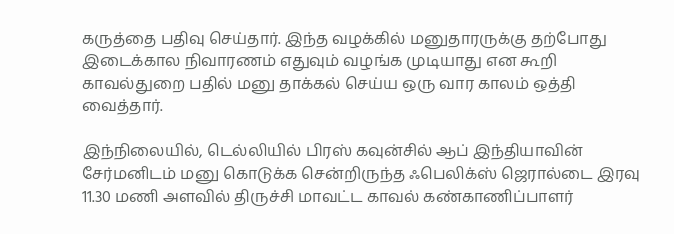கருத்தை பதிவு செய்தார். இந்த வழக்கில் மனுதாரருக்கு தற்போது இடைக்கால நிவாரணம் எதுவும் வழங்க முடியாது என கூறி காவல்துறை பதில் மனு தாக்கல் செய்ய ஒரு வார காலம் ஒத்தி வைத்தார்.

இந்நிலையில், டெல்லியில் பிரஸ் கவுன்சில் ஆப் இந்தியாவின் சேர்மனிடம் மனு கொடுக்க சென்றிருந்த ஃபெலிக்ஸ் ஜெரால்டை இரவு 11.30 மணி அளவில் திருச்சி மாவட்ட காவல் கண்காணிப்பாளர்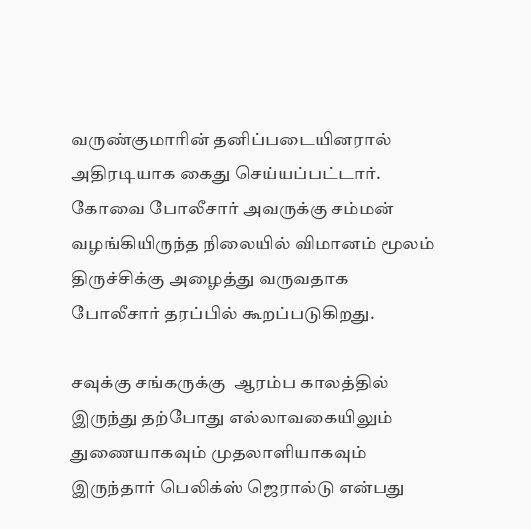வருண்குமாரின் தனிப்படையினரால் அதிரடியாக கைது செய்யப்பட்டார். கோவை போலீசார் அவருக்கு சம்மன் வழங்கியிருந்த நிலையில் விமானம் மூலம் திருச்சிக்கு அழைத்து வருவதாக போலீசார் தரப்பில் கூறப்படுகிறது.

சவுக்கு சங்கருக்கு  ஆரம்ப காலத்தில் இருந்து தற்போது எல்லாவகையிலும் துணையாகவும் முதலாளியாகவும் இருந்தார் பெலிக்ஸ் ஜெரால்டு என்பது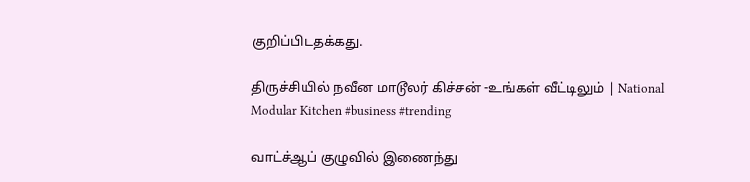குறிப்பிடதக்கது.

திருச்சியில் நவீன மாடூலர் கிச்சன் -உங்கள் வீட்டிலும் | National Modular Kitchen #business #trending

வாட்ச்ஆப் குழுவில் இணைந்து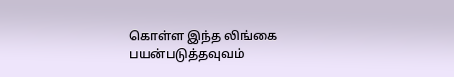கொள்ள இந்த லிங்கை பயன்படுத்தவுவம்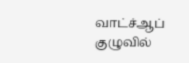வாட்ச்ஆப் குழுவில்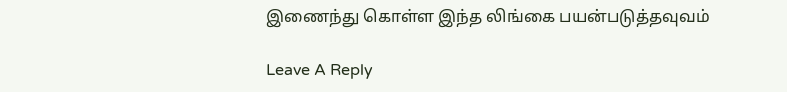இணைந்து கொள்ள இந்த லிங்கை பயன்படுத்தவுவம்

Leave A Reply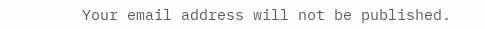Your email address will not be published.